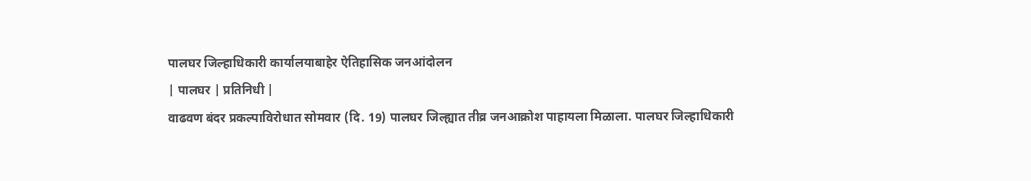पालघर जिल्हाधिकारी कार्यालयाबाहेर ऐतिहासिक जनआंदोलन
| पालघर | प्रतिनिधी |
वाढवण बंदर प्रकल्पाविरोधात सोमवार (दि. 19) पालघर जिल्ह्यात तीव्र जनआक्रोश पाहायला मिळाला. पालघर जिल्हाधिकारी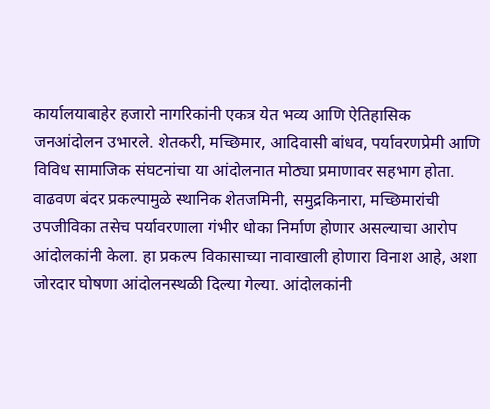कार्यालयाबाहेर हजारो नागरिकांनी एकत्र येत भव्य आणि ऐतिहासिक जनआंदोलन उभारले. शेतकरी, मच्छिमार, आदिवासी बांधव, पर्यावरणप्रेमी आणि विविध सामाजिक संघटनांचा या आंदोलनात मोठ्या प्रमाणावर सहभाग होता.
वाढवण बंदर प्रकल्पामुळे स्थानिक शेतजमिनी, समुद्रकिनारा, मच्छिमारांची उपजीविका तसेच पर्यावरणाला गंभीर धोका निर्माण होणार असल्याचा आरोप आंदोलकांनी केला. हा प्रकल्प विकासाच्या नावाखाली होणारा विनाश आहे, अशा जोरदार घोषणा आंदोलनस्थळी दिल्या गेल्या. आंदोलकांनी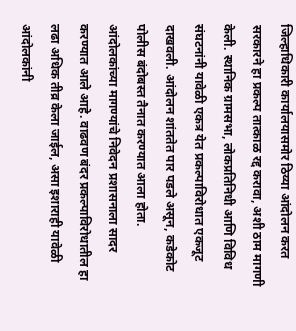जिल्हाधिकारी कार्यालयासमोर ठिय्या आंदोलन करत सरकारने हा प्रकल्प तात्काळ रद्द करावा, अशी ठाम मागणी केली. स्थानिक ग्रामसभा, लोकप्रतिनिधी आणि विविध संघटनांनी यावेळी एकत्र येत प्रकल्पाविरोधात एकजूट दाखवली. आंदोलन शांततेत पार पडले असून, कडेकोट पोलीस बंदोबस्त तैनात करण्यात आला होता. आंदोलकांच्या मागण्यांचे निवेदन प्रशासनाला सादर करण्यात आले आहे. वाढवण बंदर प्रकल्पाविरोधातील हा लढा अधिक तीव्र केला जाईल, असा इशाराही यावेळी आंदोलकांनी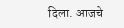दिला. आजचे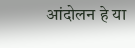आंदोलन हे या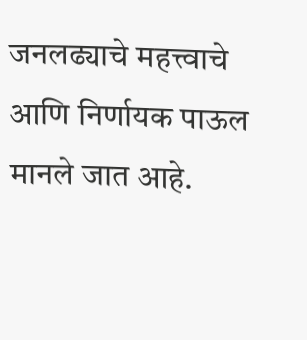जनलढ्याचे महत्त्वाचे आणि निर्णायक पाऊल मानले जात आहे.